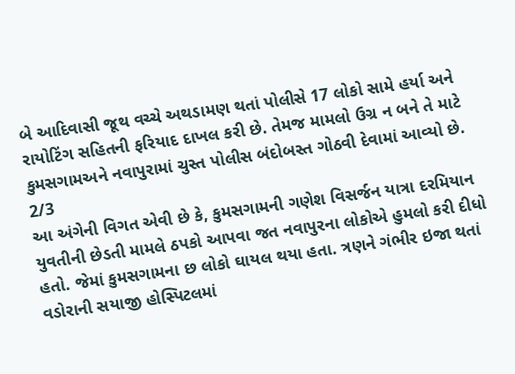બે આદિવાસી જૂથ વચ્ચે અથડામણ થતાં પોલીસે 17 લોકો સામે હર્યા અને રાયોટિંગ સહિતની ફરિયાદ દાખલ કરી છે. તેમજ મામલો ઉગ્ર ન બને તે માટે કુમસગામઅને નવાપુરામાં ચુસ્ત પોલીસ બંદોબસ્ત ગોઠવી દેવામાં આવ્યો છે.
2/3
આ અંગેની વિગત એવી છે કે, કુમસગામની ગણેશ વિસર્જન યાત્રા દરમિયાન યુવતીની છેડતી મામલે ઠપકો આપવા જત નવાપુરના લોકોએ હુમલો કરી દીધો હતો. જેમાં કુમસગામના છ લોકો ઘાયલ થયા હતા. ત્રણને ગંભીર ઇજા થતાં વડોરાની સયાજી હોસ્પિટલમાં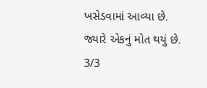ખસેડવામાં આવ્યા છે. જ્યારે એકનું મોત થયું છે.
3/3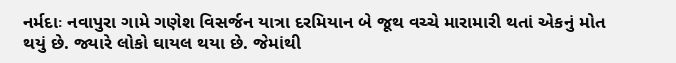નર્મદાઃ નવાપુરા ગામે ગણેશ વિસર્જન યાત્રા દરમિયાન બે જૂથ વચ્ચે મારામારી થતાં એકનું મોત થયું છે. જ્યારે લોકો ઘાયલ થયા છે. જેમાંથી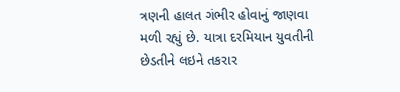ત્રણની હાલત ગંભીર હોવાનું જાણવા મળી રહ્યું છે. યાત્રા દરમિયાન યુવતીની છેડતીને લઇને તકરાર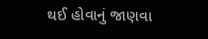થઈ હોવાનું જાણવા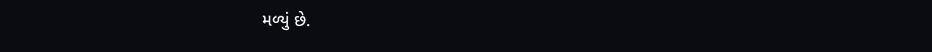મળ્યું છે.